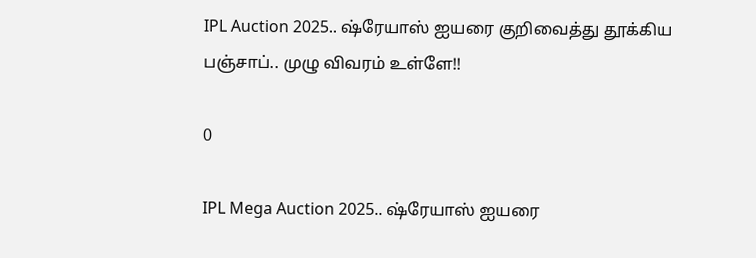IPL Auction 2025.. ஷ்ரேயாஸ் ஐயரை குறிவைத்து தூக்கிய பஞ்சாப்.. முழு விவரம் உள்ளே!!

0

IPL Mega Auction 2025.. ஷ்ரேயாஸ் ஐயரை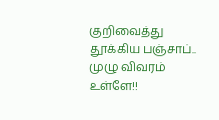குறிவைத்து தூக்கிய பஞ்சாப்.. முழு விவரம் உள்ளே!!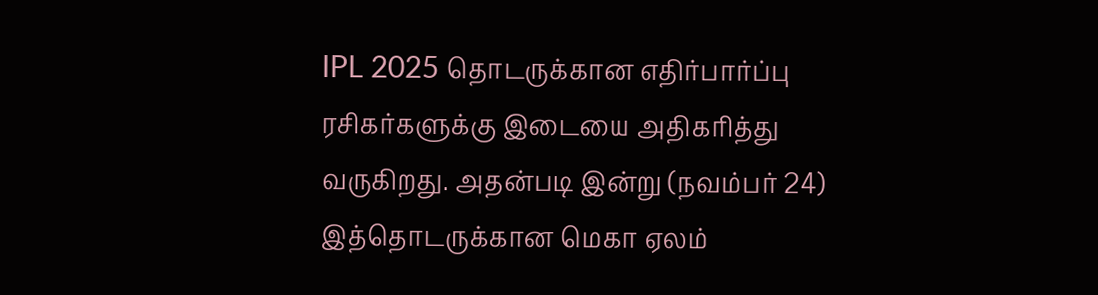IPL 2025 தொடருக்கான எதிர்பார்ப்பு ரசிகர்களுக்கு இடையை அதிகரித்து வருகிறது. அதன்படி இன்று (நவம்பர் 24) இத்தொடருக்கான மெகா ஏலம்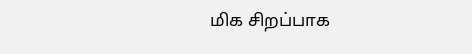மிக சிறப்பாக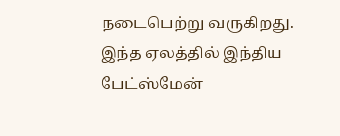நடைபெற்று வருகிறது. இந்த ஏலத்தில் இந்திய பேட்ஸ்மேன்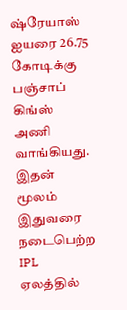ஷ்ரேயாஸ் ஐயரை 26.75 கோடிக்கு பஞ்சாப் கிங்ஸ் அணி வாங்கியது. இதன் மூலம் இதுவரை நடைபெற்ற IPL ஏலத்தில்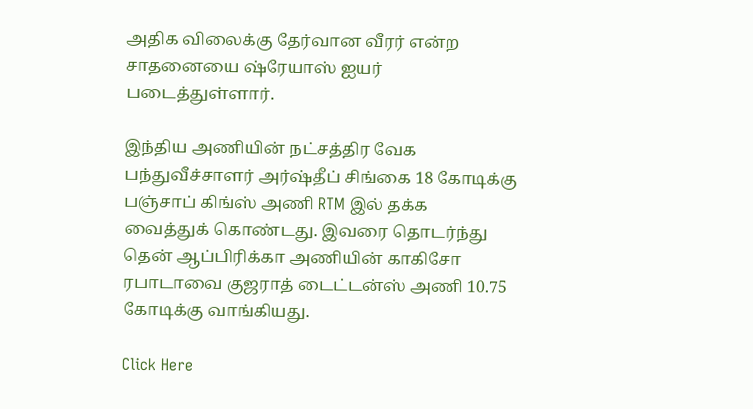அதிக விலைக்கு தேர்வான வீரர் என்ற சாதனையை ஷ்ரேயாஸ் ஐயர் படைத்துள்ளார்.

இந்திய அணியின் நட்சத்திர வேக பந்துவீச்சாளர் அர்ஷ்தீப் சிங்கை 18 கோடிக்கு பஞ்சாப் கிங்ஸ் அணி RTM இல் தக்க வைத்துக் கொண்டது. இவரை தொடர்ந்து தென் ஆப்பிரிக்கா அணியின் காகிசோ ரபாடாவை குஜராத் டைட்டன்ஸ் அணி 10.75 கோடிக்கு வாங்கியது.

Click Here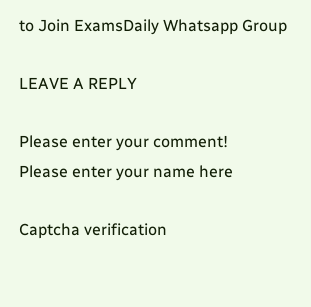to Join ExamsDaily Whatsapp Group

LEAVE A REPLY

Please enter your comment!
Please enter your name here

Captcha verification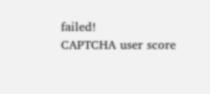failed!
CAPTCHA user score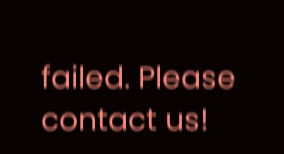failed. Please contact us!